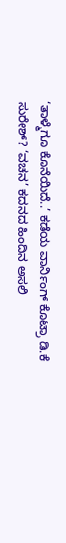‘ತಾಳ್ಮೆಗೂ ಕೊನೆಯಿದೆ..’ ಕಡೆಯ ವಾರ್ನಿಂಗ್ ಕೊಟ್ರಾ ಡಿ.ಕೆ ಸುರೇಶ್? ‘ವಚನ’ ಕದನದ ಹಿಂದಿನ ಅಸಲಿ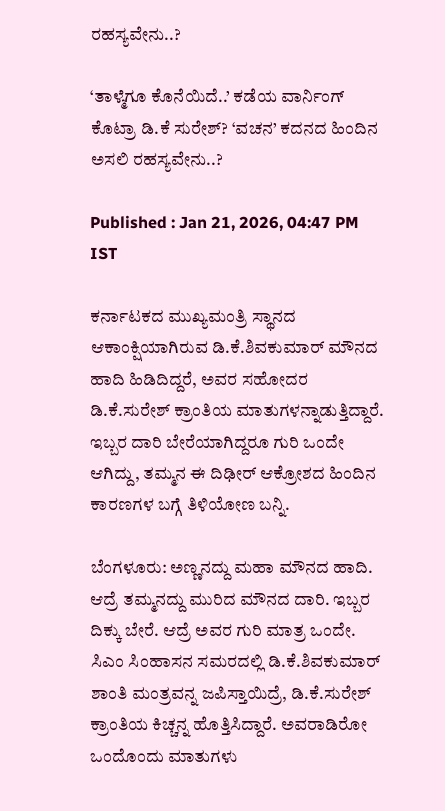ರಹಸ್ಯವೇನು..?

‘ತಾಳ್ಮೆಗೂ ಕೊನೆಯಿದೆ..’ ಕಡೆಯ ವಾರ್ನಿಂಗ್ ಕೊಟ್ರಾ ಡಿ.ಕೆ ಸುರೇಶ್? ‘ವಚನ’ ಕದನದ ಹಿಂದಿನ ಅಸಲಿ ರಹಸ್ಯವೇನು..?

Published : Jan 21, 2026, 04:47 PM IST

ಕರ್ನಾಟಕದ ಮುಖ್ಯಮಂತ್ರಿ ಸ್ಥಾನದ ಆಕಾಂಕ್ಷಿಯಾಗಿರುವ ಡಿ.ಕೆ.ಶಿವಕುಮಾರ್ ಮೌನದ ಹಾದಿ ಹಿಡಿದಿದ್ದರೆ, ಅವರ ಸಹೋದರ ಡಿ.ಕೆ.ಸುರೇಶ್ ಕ್ರಾಂತಿಯ ಮಾತುಗಳನ್ನಾಡುತ್ತಿದ್ದಾರೆ. ಇಬ್ಬರ ದಾರಿ ಬೇರೆಯಾಗಿದ್ದರೂ ಗುರಿ ಒಂದೇ ಆಗಿದ್ದು, ತಮ್ಮನ ಈ ದಿಢೀರ್ ಆಕ್ರೋಶದ ಹಿಂದಿನ ಕಾರಣಗಳ ಬಗ್ಗೆ ತಿಳಿಯೋಣ ಬನ್ನಿ.

ಬೆಂಗಳೂರು: ಅಣ್ಣನದ್ದು ಮಹಾ ಮೌನದ ಹಾದಿ. ಆದ್ರೆ ತಮ್ಮನದ್ದು ಮುರಿದ ಮೌನದ ದಾರಿ. ಇಬ್ಬರ ದಿಕ್ಕು ಬೇರೆ. ಆದ್ರೆ ಅವರ ಗುರಿ ಮಾತ್ರ ಒಂದೇ. ಸಿಎಂ ಸಿಂಹಾಸನ ಸಮರದಲ್ಲಿ ಡಿ.ಕೆ.ಶಿವಕುಮಾರ್ ಶಾಂತಿ ಮಂತ್ರವನ್ನ ಜಪಿಸ್ತಾಯಿದ್ರೆ, ಡಿ.ಕೆ.ಸುರೇಶ್ ಕ್ರಾಂತಿಯ ಕಿಚ್ಚನ್ನ ಹೊತ್ತಿಸಿದ್ದಾರೆ. ಅವರಾಡಿರೋ ಒಂದೊಂದು ಮಾತುಗಳು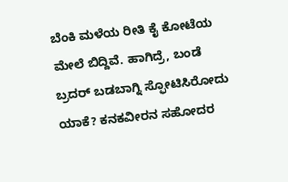ಬೆಂಕಿ ಮಳೆಯ ರೀತಿ ಕೈ ಕೋಟೆಯ ಮೇಲೆ ಬಿದ್ದಿವೆ. ಹಾಗಿದ್ರೆ, ಬಂಡೆ ಬ್ರದರ್ ಬಡಬಾಗ್ನಿ ಸ್ಫೋಟಿಸಿರೋದು ಯಾಕೆ? ಕನಕವೀರನ ಸಹೋದರ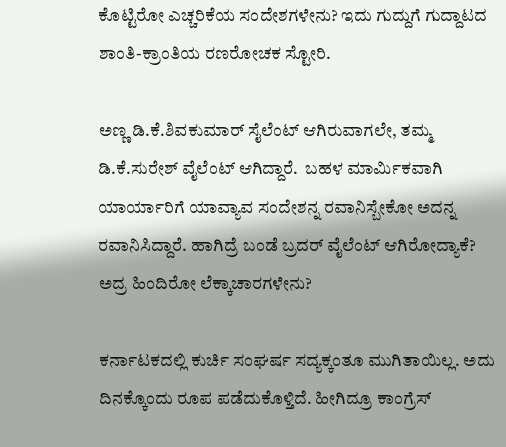ಕೊಟ್ಟಿರೋ ಎಚ್ಚರಿಕೆಯ ಸಂದೇಶಗಳೇನು? ಇದು ಗುದ್ದುಗೆ ಗುದ್ದಾಟದ ಶಾಂತಿ-ಕ್ರಾಂತಿಯ ರಣರೋಚಕ ಸ್ಟೋರಿ.

ಅಣ್ಣ ಡಿ.ಕೆ.ಶಿವಕುಮಾರ್ ಸೈಲೆಂಟ್ ಆಗಿರುವಾಗಲೇ, ತಮ್ಮ ಡಿ.ಕೆ.ಸುರೇಶ್ ವೈಲೆಂಟ್ ಆಗಿದ್ದಾರೆ.  ಬಹಳ ಮಾರ್ಮಿಕವಾಗಿ ಯಾರ್ಯಾರಿಗೆ ಯಾವ್ಯಾವ ಸಂದೇಶನ್ನ ರವಾನಿಸ್ಬೇಕೋ ಅದನ್ನ ರವಾನಿಸಿದ್ದಾರೆ. ಹಾಗಿದ್ರೆ ಬಂಡೆ ಬ್ರದರ್ ವೈಲೆಂಟ್ ಆಗಿರೋದ್ಯಾಕೆ? ಅದ್ರ ಹಿಂದಿರೋ ಲೆಕ್ಕಾಚಾರಗಳೇನು?

ಕರ್ನಾಟಕದಲ್ಲಿ ಕುರ್ಚಿ ಸಂಘರ್ಷ ಸದ್ಯಕ್ಕಂತೂ ಮುಗಿತಾಯಿಲ್ಲ. ಅದು ದಿನಕ್ಕೊಂದು ರೂಪ ಪಡೆದುಕೊಳ್ತಿದೆ. ಹೀಗಿದ್ರೂ ಕಾಂಗ್ರೆಸ್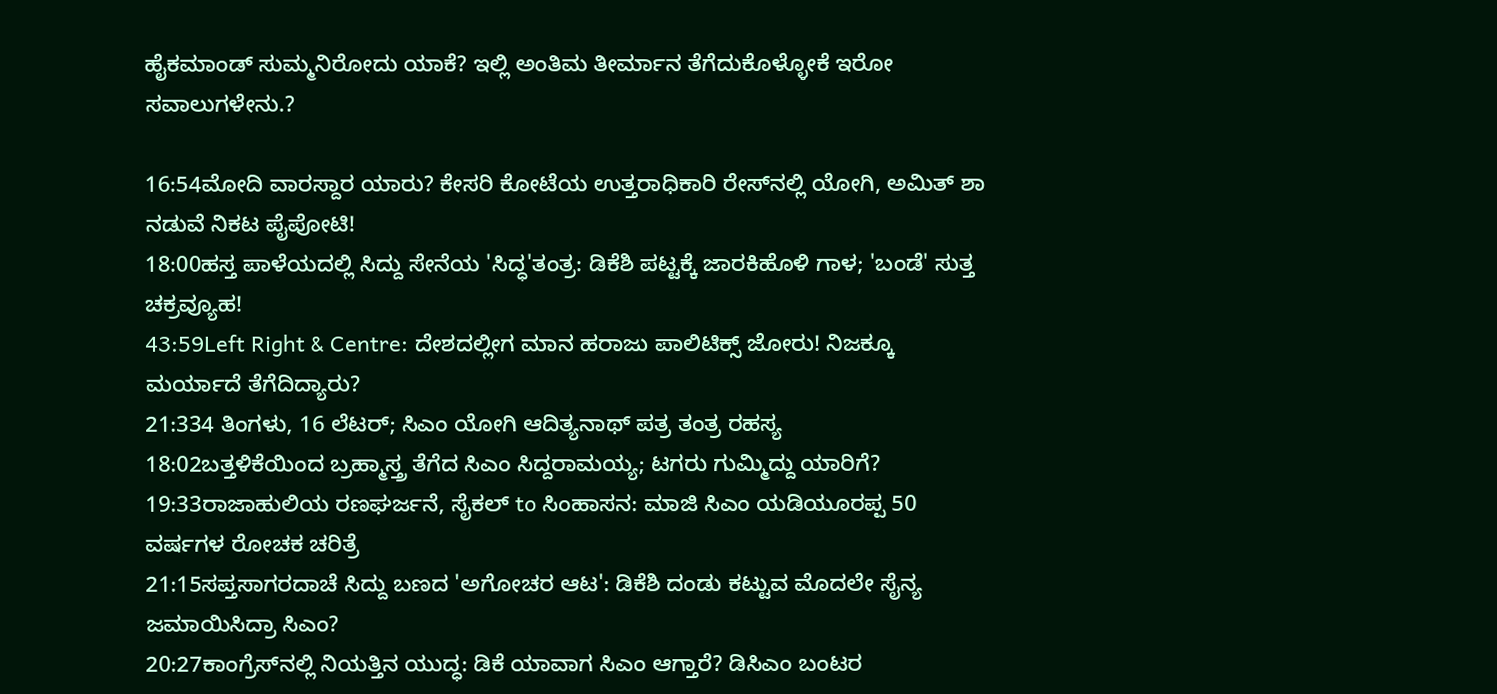ಹೈಕಮಾಂಡ್ ಸುಮ್ಮನಿರೋದು ಯಾಕೆ? ಇಲ್ಲಿ ಅಂತಿಮ ತೀರ್ಮಾನ ತೆಗೆದುಕೊಳ್ಳೋಕೆ ಇರೋ ಸವಾಲುಗಳೇನು.?

16:54ಮೋದಿ ವಾರಸ್ದಾರ ಯಾರು? ಕೇಸರಿ ಕೋಟೆಯ ಉತ್ತರಾಧಿಕಾರಿ ರೇಸ್‌ನಲ್ಲಿ ಯೋಗಿ, ಅಮಿತ್ ಶಾ ನಡುವೆ ನಿಕಟ ಪೈಪೋಟಿ!
18:00ಹಸ್ತ ಪಾಳೆಯದಲ್ಲಿ ಸಿದ್ದು ಸೇನೆಯ 'ಸಿದ್ಧ'ತಂತ್ರ: ಡಿಕೆಶಿ ಪಟ್ಟಕ್ಕೆ ಜಾರಕಿಹೊಳಿ ಗಾಳ; 'ಬಂಡೆ' ಸುತ್ತ ಚಕ್ರವ್ಯೂಹ!
43:59Left Right & Centre: ದೇಶದಲ್ಲೀಗ ಮಾನ ಹರಾಜು ಪಾಲಿಟಿಕ್ಸ್ ಜೋರು! ನಿಜಕ್ಕೂ ಮರ್ಯಾದೆ ತೆಗೆದಿದ್ಯಾರು?
21:334 ತಿಂಗಳು, 16 ಲೆಟರ್; ಸಿಎಂ ಯೋಗಿ ಆದಿತ್ಯನಾಥ್ ಪತ್ರ ತಂತ್ರ ರಹಸ್ಯ
18:02ಬತ್ತಳಿಕೆಯಿಂದ ಬ್ರಹ್ಮಾಸ್ತ್ರ ತೆಗೆದ ಸಿಎಂ ಸಿದ್ದರಾಮಯ್ಯ; ಟಗರು ಗುಮ್ಮಿದ್ದು ಯಾರಿಗೆ?
19:33ರಾಜಾಹುಲಿಯ ರಣಘರ್ಜನೆ, ಸೈಕಲ್ to ಸಿಂಹಾಸನ: ಮಾಜಿ ಸಿಎಂ ಯಡಿಯೂರಪ್ಪ 50 ವರ್ಷಗಳ ರೋಚಕ ಚರಿತ್ರೆ
21:15ಸಪ್ತಸಾಗರದಾಚೆ ಸಿದ್ದು ಬಣದ 'ಅಗೋಚರ ಆಟ': ಡಿಕೆಶಿ ದಂಡು ಕಟ್ಟುವ ಮೊದಲೇ ಸೈನ್ಯ ಜಮಾಯಿಸಿದ್ರಾ ಸಿಎಂ?
20:27ಕಾಂಗ್ರೆಸ್‌ನಲ್ಲಿ ನಿಯತ್ತಿನ ಯುದ್ಧ: ಡಿಕೆ ಯಾವಾಗ ಸಿಎಂ ಆಗ್ತಾರೆ? ಡಿಸಿಎಂ ಬಂಟರ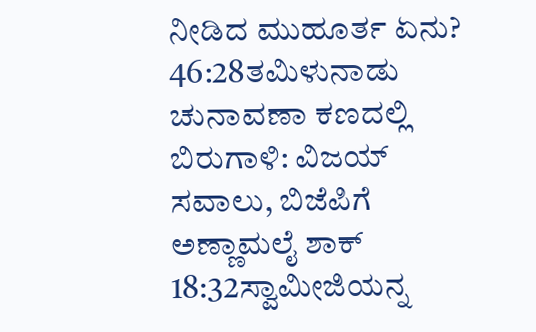ನೀಡಿದ ಮುಹೂರ್ತ ಏನು?
46:28ತಮಿಳುನಾಡು ಚುನಾವಣಾ ಕಣದಲ್ಲಿ ಬಿರುಗಾಳಿ: ವಿಜಯ್ ಸವಾಲು, ಬಿಜೆಪಿಗೆ ಅಣ್ಣಾಮಲೈ ಶಾಕ್
18:32ಸ್ವಾಮೀಜಿಯನ್ನ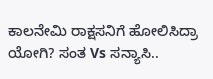ಕಾಲನೇಮಿ ರಾಕ್ಷಸನಿಗೆ ಹೋಲಿಸಿದ್ರಾ ಯೋಗಿ? ಸಂತ Vs ಸನ್ಯಾಸಿ..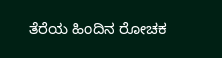ತೆರೆಯ ಹಿಂದಿನ ರೋಚಕ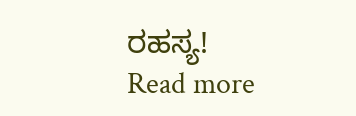ರಹಸ್ಯ!
Read more